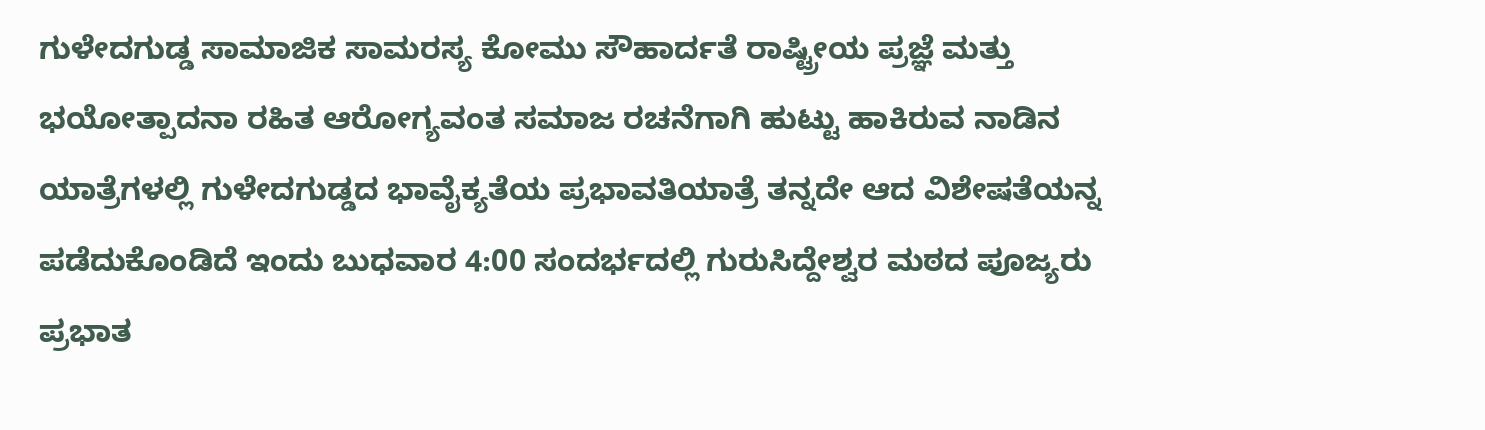ಗುಳೇದಗುಡ್ಡ ಸಾಮಾಜಿಕ ಸಾಮರಸ್ಯ ಕೋಮು ಸೌಹಾರ್ದತೆ ರಾಷ್ಟ್ರೀಯ ಪ್ರಜ್ಞೆ ಮತ್ತು ಭಯೋತ್ಪಾದನಾ ರಹಿತ ಆರೋಗ್ಯವಂತ ಸಮಾಜ ರಚನೆಗಾಗಿ ಹುಟ್ಟು ಹಾಕಿರುವ ನಾಡಿನ ಯಾತ್ರೆಗಳಲ್ಲಿ ಗುಳೇದಗುಡ್ಡದ ಭಾವೈಕ್ಯತೆಯ ಪ್ರಭಾವತಿಯಾತ್ರೆ ತನ್ನದೇ ಆದ ವಿಶೇಷತೆಯನ್ನ ಪಡೆದುಕೊಂಡಿದೆ ಇಂದು ಬುಧವಾರ 4:00 ಸಂದರ್ಭದಲ್ಲಿ ಗುರುಸಿದ್ದೇಶ್ವರ ಮಠದ ಪೂಜ್ಯರು ಪ್ರಭಾತ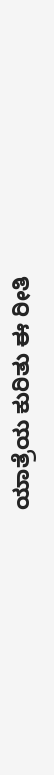ಯಾತ್ರೆಯ ಕುರಿತು ಈ ರೀತಿ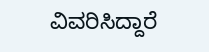ವಿವರಿಸಿದ್ದಾರೆ